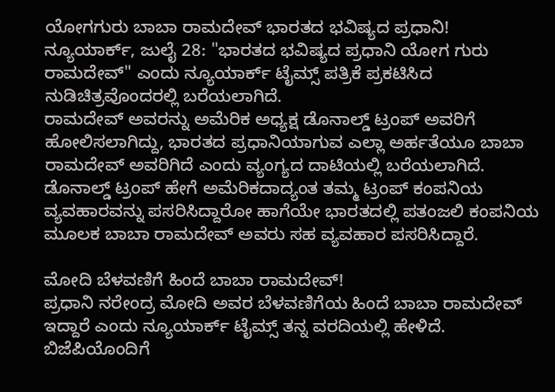ಯೋಗಗುರು ಬಾಬಾ ರಾಮದೇವ್ ಭಾರತದ ಭವಿಷ್ಯದ ಪ್ರಧಾನಿ!
ನ್ಯೂಯಾರ್ಕ್, ಜುಲೈ 28: "ಭಾರತದ ಭವಿಷ್ಯದ ಪ್ರಧಾನಿ ಯೋಗ ಗುರು ರಾಮದೇವ್" ಎಂದು ನ್ಯೂಯಾರ್ಕ್ ಟೈಮ್ಸ್ ಪತ್ರಿಕೆ ಪ್ರಕಟಿಸಿದ ನುಡಿಚಿತ್ರವೊಂದರಲ್ಲಿ ಬರೆಯಲಾಗಿದೆ.
ರಾಮದೇವ್ ಅವರನ್ನು ಅಮೆರಿಕ ಅಧ್ಯಕ್ಷ ಡೊನಾಲ್ಡ್ ಟ್ರಂಪ್ ಅವರಿಗೆ ಹೋಲಿಸಲಾಗಿದ್ದು, ಭಾರತದ ಪ್ರಧಾನಿಯಾಗುವ ಎಲ್ಲಾ ಅರ್ಹತೆಯೂ ಬಾಬಾ ರಾಮದೇವ್ ಅವರಿಗಿದೆ ಎಂದು ವ್ಯಂಗ್ಯದ ದಾಟಿಯಲ್ಲಿ ಬರೆಯಲಾಗಿದೆ.
ಡೊನಾಲ್ಡ್ ಟ್ರಂಪ್ ಹೇಗೆ ಅಮೆರಿಕದಾದ್ಯಂತ ತಮ್ಮ ಟ್ರಂಪ್ ಕಂಪನಿಯ ವ್ಯವಹಾರವನ್ನು ಪಸರಿಸಿದ್ದಾರೋ ಹಾಗೆಯೇ ಭಾರತದಲ್ಲಿ ಪತಂಜಲಿ ಕಂಪನಿಯ ಮೂಲಕ ಬಾಬಾ ರಾಮದೇವ್ ಅವರು ಸಹ ವ್ಯವಹಾರ ಪಸರಿಸಿದ್ದಾರೆ.

ಮೋದಿ ಬೆಳವಣಿಗೆ ಹಿಂದೆ ಬಾಬಾ ರಾಮದೇವ್!
ಪ್ರಧಾನಿ ನರೇಂದ್ರ ಮೋದಿ ಅವರ ಬೆಳವಣಿಗೆಯ ಹಿಂದೆ ಬಾಬಾ ರಾಮದೇವ್ ಇದ್ದಾರೆ ಎಂದು ನ್ಯೂಯಾರ್ಕ್ ಟೈಮ್ಸ್ ತನ್ನ ವರದಿಯಲ್ಲಿ ಹೇಳಿದೆ. ಬಿಜೆಪಿಯೊಂದಿಗೆ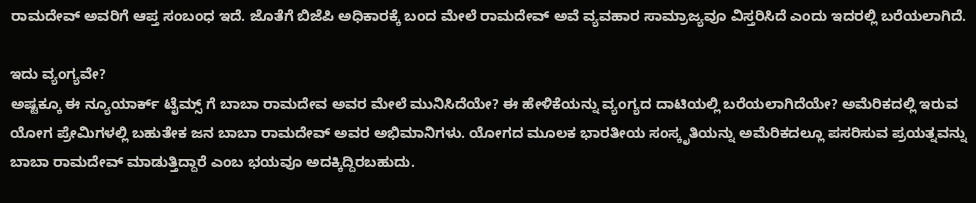ರಾಮದೇವ್ ಅವರಿಗೆ ಆಪ್ತ ಸಂಬಂಧ ಇದೆ. ಜೊತೆಗೆ ಬಿಜೆಪಿ ಅಧಿಕಾರಕ್ಕೆ ಬಂದ ಮೇಲೆ ರಾಮದೇವ್ ಅವೆ ವ್ಯವಹಾರ ಸಾಮ್ರಾಜ್ಯವೂ ವಿಸ್ತರಿಸಿದೆ ಎಂದು ಇದರಲ್ಲಿ ಬರೆಯಲಾಗಿದೆ.

ಇದು ವ್ಯಂಗ್ಯವೇ?
ಅಷ್ಟಕ್ಕೂ ಈ ನ್ಯೂಯಾರ್ಕ್ ಟೈಮ್ಸ್ ಗೆ ಬಾಬಾ ರಾಮದೇವ ಅವರ ಮೇಲೆ ಮುನಿಸಿದೆಯೇ? ಈ ಹೇಳಿಕೆಯನ್ನು ವ್ಯಂಗ್ಯದ ದಾಟಿಯಲ್ಲಿ ಬರೆಯಲಾಗಿದೆಯೇ? ಅಮೆರಿಕದಲ್ಲಿ ಇರುವ ಯೋಗ ಪ್ರೇಮಿಗಳಲ್ಲಿ ಬಹುತೇಕ ಜನ ಬಾಬಾ ರಾಮದೇವ್ ಅವರ ಅಭಿಮಾನಿಗಳು. ಯೋಗದ ಮೂಲಕ ಭಾರತೀಯ ಸಂಸ್ಕೃತಿಯನ್ನು ಅಮೆರಿಕದಲ್ಲೂ ಪಸರಿಸುವ ಪ್ರಯತ್ನವನ್ನು ಬಾಬಾ ರಾಮದೇವ್ ಮಾಡುತ್ತಿದ್ದಾರೆ ಎಂಬ ಭಯವೂ ಅದಕ್ಕಿದ್ದಿರಬಹುದು.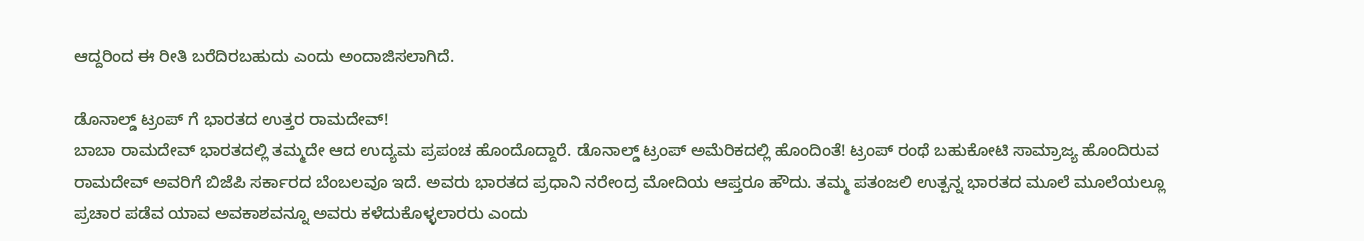ಆದ್ದರಿಂದ ಈ ರೀತಿ ಬರೆದಿರಬಹುದು ಎಂದು ಅಂದಾಜಿಸಲಾಗಿದೆ.

ಡೊನಾಲ್ಡ್ ಟ್ರಂಪ್ ಗೆ ಭಾರತದ ಉತ್ತರ ರಾಮದೇವ್!
ಬಾಬಾ ರಾಮದೇವ್ ಭಾರತದಲ್ಲಿ ತಮ್ಮದೇ ಆದ ಉದ್ಯಮ ಪ್ರಪಂಚ ಹೊಂದೊದ್ದಾರೆ. ಡೊನಾಲ್ಡ್ ಟ್ರಂಪ್ ಅಮೆರಿಕದಲ್ಲಿ ಹೊಂದಿಂತೆ! ಟ್ರಂಪ್ ರಂಥೆ ಬಹುಕೋಟಿ ಸಾಮ್ರಾಜ್ಯ ಹೊಂದಿರುವ ರಾಮದೇವ್ ಅವರಿಗೆ ಬಿಜೆಪಿ ಸರ್ಕಾರದ ಬೆಂಬಲವೂ ಇದೆ. ಅವರು ಭಾರತದ ಪ್ರಧಾನಿ ನರೇಂದ್ರ ಮೋದಿಯ ಆಪ್ತರೂ ಹೌದು. ತಮ್ಮ ಪತಂಜಲಿ ಉತ್ಪನ್ನ ಭಾರತದ ಮೂಲೆ ಮೂಲೆಯಲ್ಲೂ ಪ್ರಚಾರ ಪಡೆವ ಯಾವ ಅವಕಾಶವನ್ನೂ ಅವರು ಕಳೆದುಕೊಳ್ಳಲಾರರು ಎಂದು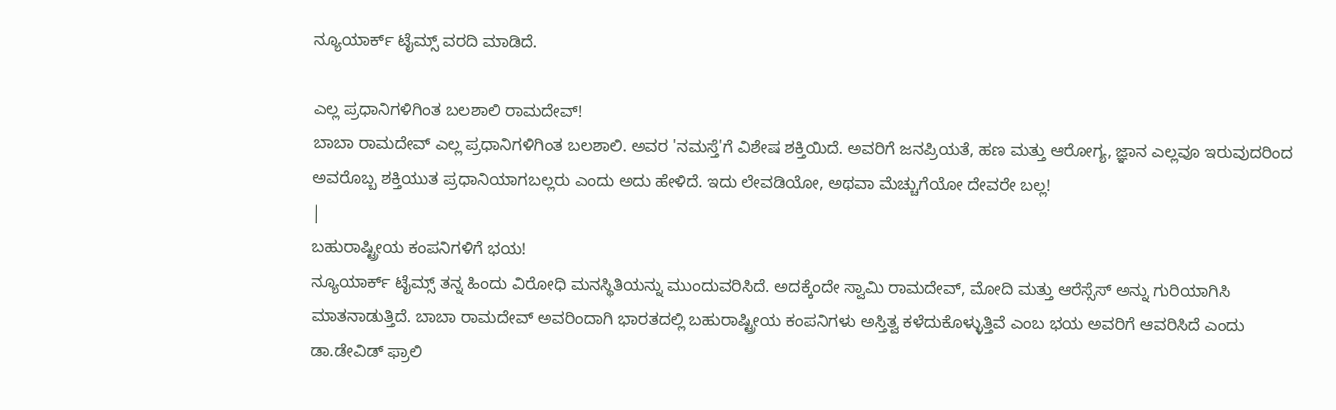ನ್ಯೂಯಾರ್ಕ್ ಟೈಮ್ಸ್ ವರದಿ ಮಾಡಿದೆ.

ಎಲ್ಲ ಪ್ರಧಾನಿಗಳಿಗಿಂತ ಬಲಶಾಲಿ ರಾಮದೇವ್!
ಬಾಬಾ ರಾಮದೇವ್ ಎಲ್ಲ ಪ್ರಧಾನಿಗಳಿಗಿಂತ ಬಲಶಾಲಿ. ಅವರ 'ನಮಸ್ತೆ'ಗೆ ವಿಶೇಷ ಶಕ್ತಿಯಿದೆ. ಅವರಿಗೆ ಜನಪ್ರಿಯತೆ, ಹಣ ಮತ್ತು ಆರೋಗ್ಯ, ಜ್ಞಾನ ಎಲ್ಲವೂ ಇರುವುದರಿಂದ ಅವರೊಬ್ಬ ಶಕ್ತಿಯುತ ಪ್ರಧಾನಿಯಾಗಬಲ್ಲರು ಎಂದು ಅದು ಹೇಳಿದೆ. ಇದು ಲೇವಡಿಯೋ, ಅಥವಾ ಮೆಚ್ಚುಗೆಯೋ ದೇವರೇ ಬಲ್ಲ!
|
ಬಹುರಾಷ್ಟ್ರೀಯ ಕಂಪನಿಗಳಿಗೆ ಭಯ!
ನ್ಯೂಯಾರ್ಕ್ ಟೈಮ್ಸ್ ತನ್ನ ಹಿಂದು ವಿರೋಧಿ ಮನಸ್ಥಿತಿಯನ್ನು ಮುಂದುವರಿಸಿದೆ. ಅದಕ್ಕೆಂದೇ ಸ್ವಾಮಿ ರಾಮದೇವ್, ಮೋದಿ ಮತ್ತು ಆರೆಸ್ಸೆಸ್ ಅನ್ನು ಗುರಿಯಾಗಿಸಿ ಮಾತನಾಡುತ್ತಿದೆ. ಬಾಬಾ ರಾಮದೇವ್ ಅವರಿಂದಾಗಿ ಭಾರತದಲ್ಲಿ ಬಹುರಾಷ್ಟ್ರೀಯ ಕಂಪನಿಗಳು ಅಸ್ತಿತ್ವ ಕಳೆದುಕೊಳ್ಳುತ್ತಿವೆ ಎಂಬ ಭಯ ಅವರಿಗೆ ಆವರಿಸಿದೆ ಎಂದು ಡಾ.ಡೇವಿಡ್ ಫ್ರಾಲಿ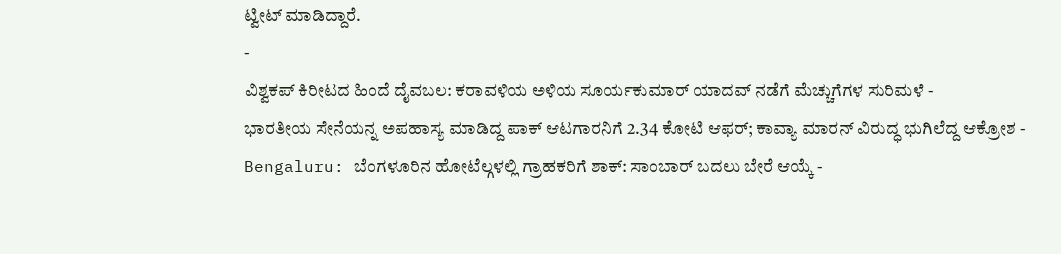ಟ್ವೀಟ್ ಮಾಡಿದ್ದಾರೆ.
-
ವಿಶ್ವಕಪ್ ಕಿರೀಟದ ಹಿಂದೆ ದೈವಬಲ: ಕರಾವಳಿಯ ಅಳಿಯ ಸೂರ್ಯಕುಮಾರ್ ಯಾದವ್ ನಡೆಗೆ ಮೆಚ್ಚುಗೆಗಳ ಸುರಿಮಳೆ -
ಭಾರತೀಯ ಸೇನೆಯನ್ನ ಅಪಹಾಸ್ಯ ಮಾಡಿದ್ದ ಪಾಕ್ ಆಟಗಾರನಿಗೆ 2.34 ಕೋಟಿ ಆಫರ್; ಕಾವ್ಯಾ ಮಾರನ್ ವಿರುದ್ಧ ಭುಗಿಲೆದ್ದ ಆಕ್ರೋಶ -
Bengaluru: ಬೆಂಗಳೂರಿನ ಹೋಟೆಲ್ಗಳಲ್ಲಿ ಗ್ರಾಹಕರಿಗೆ ಶಾಕ್: ಸಾಂಬಾರ್ ಬದಲು ಬೇರೆ ಆಯ್ಕೆ -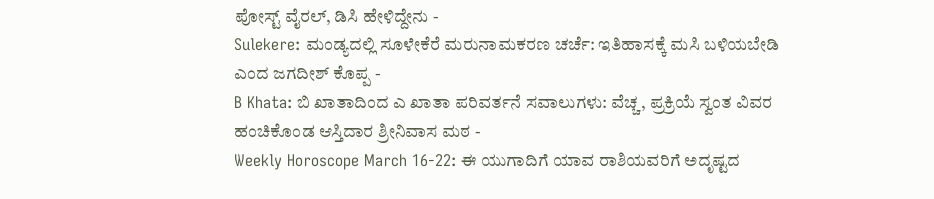ಪೋಸ್ಟ್ ವೈರಲ್, ಡಿಸಿ ಹೇಳಿದ್ದೇನು -
Sulekere: ಮಂಡ್ಯದಲ್ಲಿ ಸೂಳೇಕೆರೆ ಮರುನಾಮಕರಣ ಚರ್ಚೆ: ಇತಿಹಾಸಕ್ಕೆ ಮಸಿ ಬಳಿಯಬೇಡಿ ಎಂದ ಜಗದೀಶ್ ಕೊಪ್ಪ -
B Khata: ಬಿ ಖಾತಾದಿಂದ ಎ ಖಾತಾ ಪರಿವರ್ತನೆ ಸವಾಲುಗಳು: ವೆಚ್ಚ, ಪ್ರಕ್ರಿಯೆ ಸ್ವಂತ ವಿವರ ಹಂಚಿಕೊಂಡ ಆಸ್ತಿದಾರ ಶ್ರೀನಿವಾಸ ಮಠ -
Weekly Horoscope March 16-22: ಈ ಯುಗಾದಿಗೆ ಯಾವ ರಾಶಿಯವರಿಗೆ ಅದೃಷ್ಟದ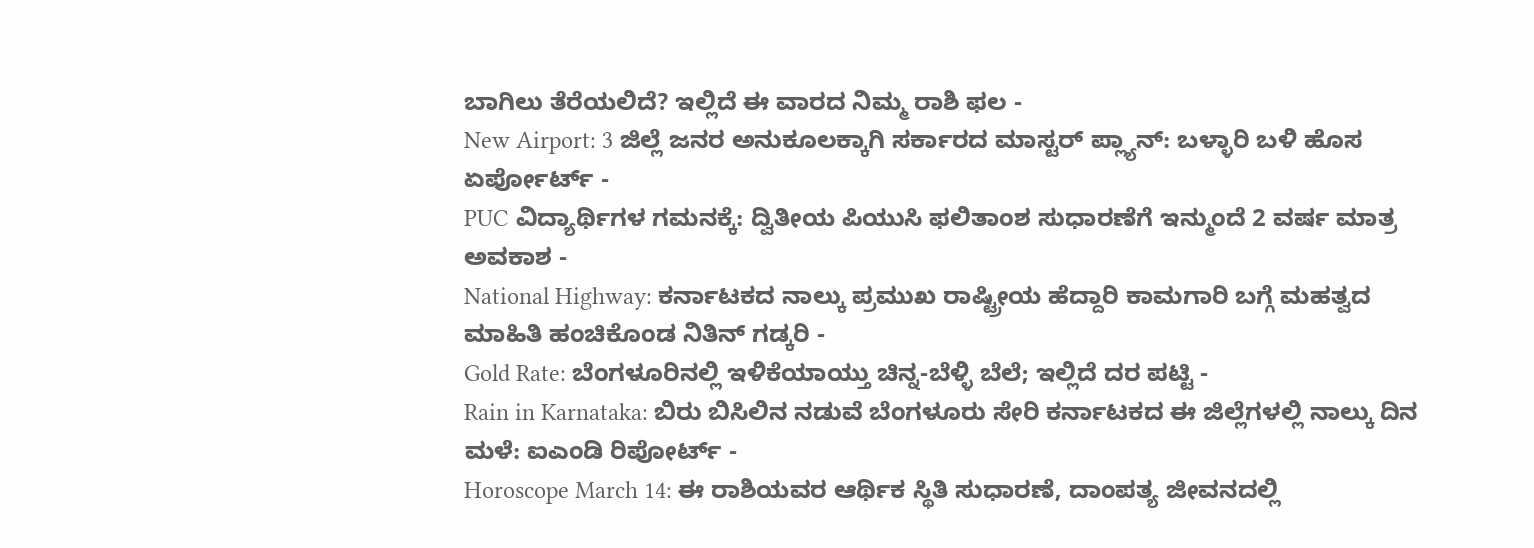ಬಾಗಿಲು ತೆರೆಯಲಿದೆ? ಇಲ್ಲಿದೆ ಈ ವಾರದ ನಿಮ್ಮ ರಾಶಿ ಫಲ -
New Airport: 3 ಜಿಲ್ಲೆ ಜನರ ಅನುಕೂಲಕ್ಕಾಗಿ ಸರ್ಕಾರದ ಮಾಸ್ಟರ್ ಪ್ಲ್ಯಾನ್: ಬಳ್ಳಾರಿ ಬಳಿ ಹೊಸ ಏರ್ಪೋರ್ಟ್ -
PUC ವಿದ್ಯಾರ್ಥಿಗಳ ಗಮನಕ್ಕೆ: ದ್ವಿತೀಯ ಪಿಯುಸಿ ಫಲಿತಾಂಶ ಸುಧಾರಣೆಗೆ ಇನ್ಮುಂದೆ 2 ವರ್ಷ ಮಾತ್ರ ಅವಕಾಶ -
National Highway: ಕರ್ನಾಟಕದ ನಾಲ್ಕು ಪ್ರಮುಖ ರಾಷ್ಟ್ರೀಯ ಹೆದ್ದಾರಿ ಕಾಮಗಾರಿ ಬಗ್ಗೆ ಮಹತ್ವದ ಮಾಹಿತಿ ಹಂಚಿಕೊಂಡ ನಿತಿನ್ ಗಡ್ಕರಿ -
Gold Rate: ಬೆಂಗಳೂರಿನಲ್ಲಿ ಇಳಿಕೆಯಾಯ್ತು ಚಿನ್ನ-ಬೆಳ್ಳಿ ಬೆಲೆ; ಇಲ್ಲಿದೆ ದರ ಪಟ್ಟಿ -
Rain in Karnataka: ಬಿರು ಬಿಸಿಲಿನ ನಡುವೆ ಬೆಂಗಳೂರು ಸೇರಿ ಕರ್ನಾಟಕದ ಈ ಜಿಲ್ಲೆಗಳಲ್ಲಿ ನಾಲ್ಕು ದಿನ ಮಳೆ: ಐಎಂಡಿ ರಿಪೋರ್ಟ್ -
Horoscope March 14: ಈ ರಾಶಿಯವರ ಆರ್ಥಿಕ ಸ್ಥಿತಿ ಸುಧಾರಣೆ, ದಾಂಪತ್ಯ ಜೀವನದಲ್ಲಿ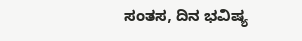ಸಂತಸ, ದಿನ ಭವಿಷ್ಯ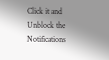Click it and Unblock the Notifications